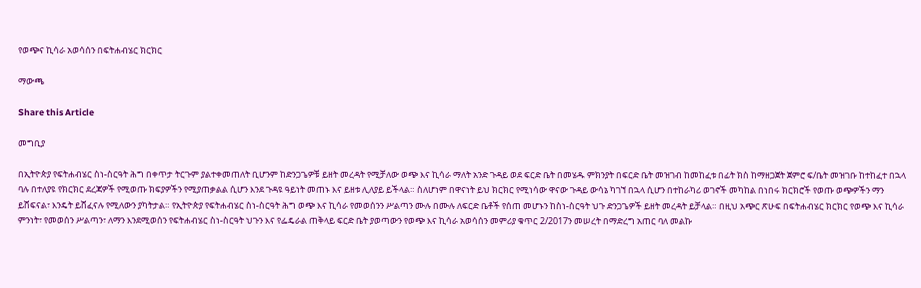የወጭና ኪሳራ አወሳሰን በፍትሐብሄር ክርክር

ማውጫ

Share this Article

መግቢያ

በኢትዮጵያ የፍትሐብሄር ስነ-ስርዓት ሕግ በቀጥታ ትርጉም ያልተቀመጠለት ቢሆንም ከድንጋጌዎቹ ይዘት መረዳት የሚቻለው ወጭ እና ኪሳራ ማለት አንድ ጉዳይ ወደ ፍርድ ቤት በመሄዱ ምክንያት በፍርድ ቤት መዝገብ ከመከፈቱ በፊት ክስ ከማዘጋጀት ጀምሮ ፍ/ቤት መዝገቡ ከተከፈተ በኋላ ባሉ በተለያዩ የክርክር ደረጃዎች የሚወጡ ክፍያዎችን የሚያጠቃልል ሲሆን እንደ ጉዳዩ ዓይነት መጠኑ እና ይዘቱ ሊለያይ ይችላል። ስለሆነም በዋናነት ይህ ክርክር የሚነሳው ዋናው ጉዳይ ውሳኔ ካገኘ በኋላ ሲሆን በተከራካሪ ወገኖች መካከል በነበሩ ክርክሮች የወጡ ወጭዎችን ማን ይሸፍናል፣ እንዴት ይሸፈናሉ የሚለውን ያካትታል። የኢትዮጵያ የፍትሐብሄር ስነ-ስርዓት ሕግ ወጭ እና ኪሳራ የመወሰንን ሥልጣን ሙሉ በሙሉ ለፍርድ ቤቶች የሰጠ መሆኑን ከስነ-ስርዓት ህጉ ድንጋጌዎች ይዘት መረዳት ይቻላል። በዚህ አጭር ጽሁፍ በፍትሐብሄር ክርክር የወጭ እና ኪሳራ ምንነት፣ የመወሰን ሥልጣን፣ ለማን እንደሚወሰን የፍትሐብሄር ስነ-ስርዓት ህጉን እና የፌዴራል ጠቅላይ ፍርድ ቤት ያወጣውን የወጭ እና ኪሳራ አወሳሰን መምሪያ ቁጥር 2/2017ን መሠረት በማድረግ አጠር ባለ መልኩ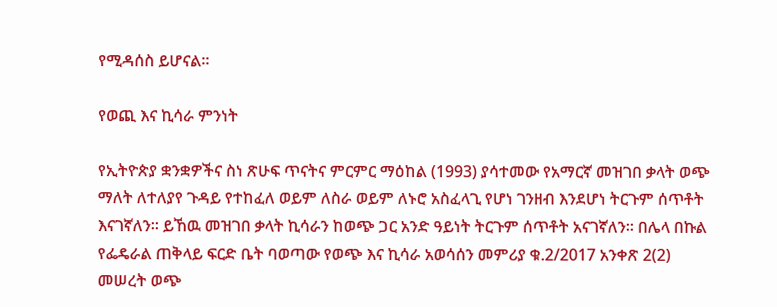የሚዳሰስ ይሆናል።

የወጪ እና ኪሳራ ምንነት

የኢትዮጵያ ቋንቋዎችና ስነ ጽሁፍ ጥናትና ምርምር ማዕከል (1993) ያሳተመው የአማርኛ መዝገበ ቃላት ወጭ ማለት ለተለያየ ጉዳይ የተከፈለ ወይም ለስራ ወይም ለኑሮ አስፈላጊ የሆነ ገንዘብ እንደሆነ ትርጉም ሰጥቶት እናገኛለን። ይኸዉ መዝገበ ቃላት ኪሳራን ከወጭ ጋር አንድ ዓይነት ትርጉም ሰጥቶት አናገኛለን። በሌላ በኩል የፌዴራል ጠቅላይ ፍርድ ቤት ባወጣው የወጭ እና ኪሳራ አወሳሰን መምሪያ ቁ.2/2017 አንቀጽ 2(2) መሠረት ወጭ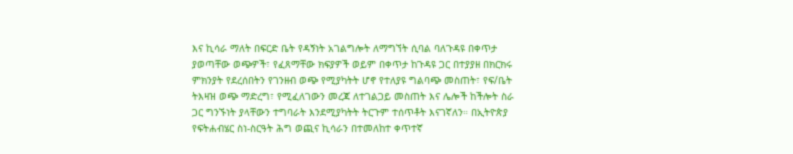እና ኪሳራ ማለት በፍርድ ቤት የዳኝነት አገልግሎት ለማግኘት ሲባል ባለጉዳዩ በቀጥታ ያወጣቸው ወጭዎች፣ የፈጸማቸው ክፍያዎች ወይም በቀጥታ ከጉዳዩ ጋር በተያያዘ በክርክሩ ምክንያት የደረሰበትን የገንዘብ ወጭ የሚያካትት ሆኖ የተለያዩ ግልባጭ መስጠት፣ የፍ/ቤት ትእዛዝ ወጭ ማድረግ፣ የሚፈለገውን መረጃ ለተገልጋይ መስጠት እና ሌሎች ከችሎት ስራ ጋር ግንኙነት ያላቸውን ተግባራት እንደሚያካትት ትርጉም ተሰጥቶት እናገኛለን። በኢትዮጵያ የፍትሐብሄር ስነ-ስርዓት ሕግ ወጪና ኪሳራን በተመለከተ ቀጥተኛ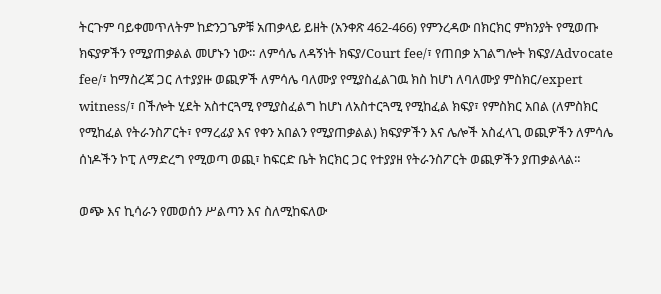ትርጉም ባይቀመጥለትም ከድንጋጌዎቹ አጠቃላይ ይዘት (አንቀጽ 462-466) የምንረዳው በክርክር ምክንያት የሚወጡ ክፍያዎችን የሚያጠቃልል መሆኑን ነው። ለምሳሌ ለዳኝነት ክፍያ/Court fee/፣ የጠበቃ አገልግሎት ክፍያ/Advocate fee/፣ ከማስረጃ ጋር ለተያያዙ ወጪዎች ለምሳሌ ባለሙያ የሚያስፈልገዉ ክስ ከሆነ ለባለሙያ ምስክር/expert witness/፣ በችሎት ሂደት አስተርጓሚ የሚያስፈልግ ከሆነ ለአስተርጓሚ የሚከፈል ክፍያ፣ የምስክር አበል (ለምስክር የሚከፈል የትራንስፖርት፣ የማረፊያ እና የቀን አበልን የሚያጠቃልል) ክፍያዎችን እና ሌሎች አስፈላጊ ወጪዎችን ለምሳሌ ሰነዶችን ኮፒ ለማድረግ የሚወጣ ወጪ፣ ከፍርድ ቤት ክርክር ጋር የተያያዘ የትራንስፖርት ወጪዎችን ያጠቃልላል።

ወጭ እና ኪሳራን የመወሰን ሥልጣን እና ስለሚከፍለው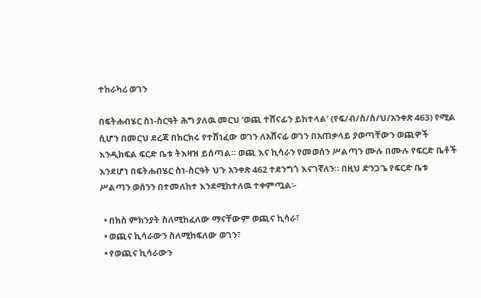ተከራካሪ ወገን

በፍትሐብሄር ስነ-ስርዓት ሕግ ያለዉ መርህ ‘ወጪ ተሸናፊን ይከተላል’ (የፍ/ብ/ስ/ስ/ህ/አንቀጽ 463) የሚል ሲሆን በመርህ ደረጃ በክርክሩ የተሸነፈው ወገን ለአሸናፊ ወገን በአጠቃላይ ያወጣቸውን ወጪዎች እንዲከፍል ፍርድ ቤቱ ትእዛዝ ይሰጣል። ወጪ እና ኪሳራን የመወሰን ሥልጣን ሙሉ በሙሉ የፍርድ ቤቶች እንደሆነ በፍትሐብሄር ስነ-ስርዓት ህጉ አንቀጽ 462 ተደንግጎ እናገኛለን። በዚህ ድንጋጌ የፍርድ ቤቱ ሥልጣን ወሰንን በተመለከተ እንደሚከተለዉ ተቀምጧል፡-

  • በክስ ምክንያት ስለሚከፈለው ማናቸውም ወጪና ኪሳራ፣
  • ወጪና ኪሳራውን ስለሚከፍለው ወገን፣
  • የወጪና ኪሳራውን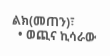ልክ(መጠን)፣
  • ወጪና ኪሳራው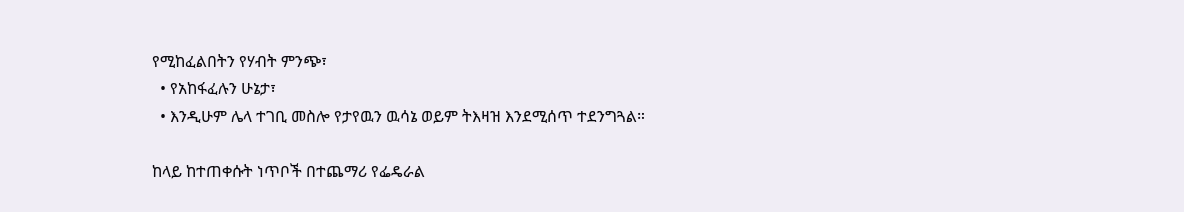የሚከፈልበትን የሃብት ምንጭ፣
  • የአከፋፈሉን ሁኔታ፣
  • እንዲሁም ሌላ ተገቢ መስሎ የታየዉን ዉሳኔ ወይም ትእዛዝ እንደሚሰጥ ተደንግጓል።

ከላይ ከተጠቀሱት ነጥቦች በተጨማሪ የፌዴራል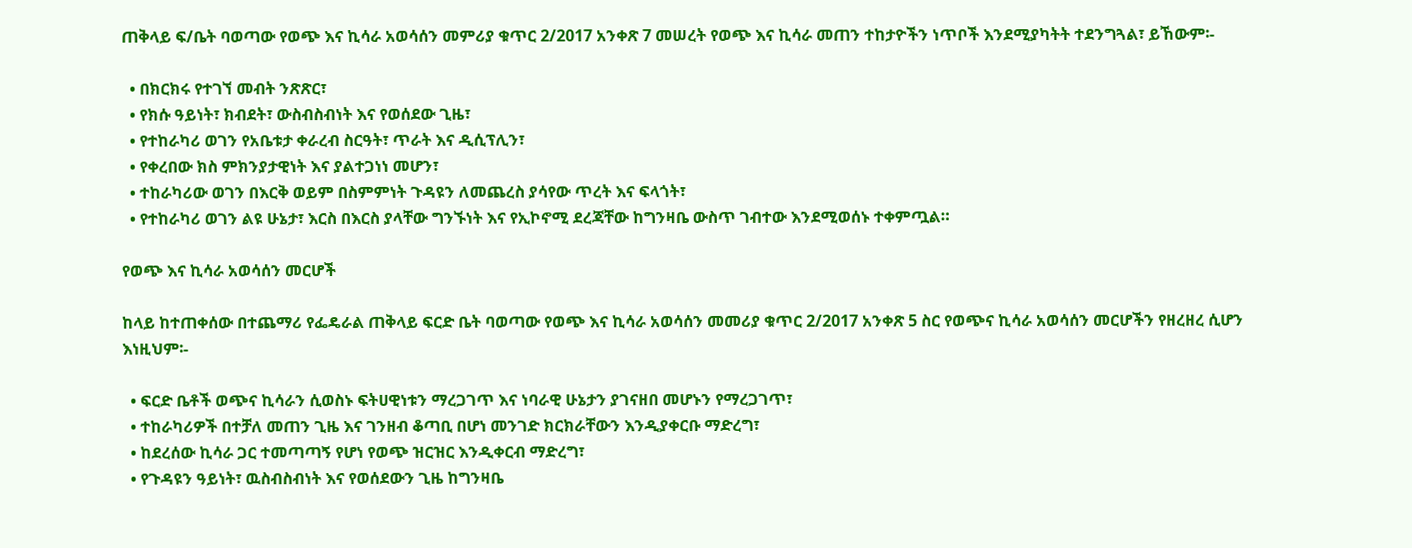ጠቅላይ ፍ/ቤት ባወጣው የወጭ እና ኪሳራ አወሳሰን መምሪያ ቁጥር 2/2017 አንቀጽ 7 መሠረት የወጭ እና ኪሳራ መጠን ተከታዮችን ነጥቦች እንደሚያካትት ተደንግጓል፣ ይኸውም፡-

  • በክርክሩ የተገኘ መብት ንጽጽር፣
  • የክሱ ዓይነት፣ ክብደት፣ ውስብስብነት እና የወሰደው ጊዜ፣
  • የተከራካሪ ወገን የአቤቱታ ቀራረብ ስርዓት፣ ጥራት እና ዲሲፕሊን፣
  • የቀረበው ክስ ምክንያታዊነት እና ያልተጋነነ መሆን፣
  • ተከራካሪው ወገን በእርቅ ወይም በስምምነት ጉዳዩን ለመጨረስ ያሳየው ጥረት እና ፍላጎት፣
  • የተከራካሪ ወገን ልዩ ሁኔታ፣ እርስ በእርስ ያላቸው ግንኙነት እና የኢኮኖሚ ደረጃቸው ከግንዛቤ ውስጥ ገብተው እንደሚወሰኑ ተቀምጧል።

የወጭ እና ኪሳራ አወሳሰን መርሆች

ከላይ ከተጠቀሰው በተጨማሪ የፌዴራል ጠቅላይ ፍርድ ቤት ባወጣው የወጭ እና ኪሳራ አወሳሰን መመሪያ ቁጥር 2/2017 አንቀጽ 5 ስር የወጭና ኪሳራ አወሳሰን መርሆችን የዘረዘረ ሲሆን እነዚህም፡-

  • ፍርድ ቤቶች ወጭና ኪሳራን ሲወስኑ ፍትሀዊነቱን ማረጋገጥ እና ነባራዊ ሁኔታን ያገናዘበ መሆኑን የማረጋገጥ፣
  • ተከራካሪዎች በተቻለ መጠን ጊዜ እና ገንዘብ ቆጣቢ በሆነ መንገድ ክርክራቸውን እንዲያቀርቡ ማድረግ፣
  • ከደረሰው ኪሳራ ጋር ተመጣጣኝ የሆነ የወጭ ዝርዝር እንዲቀርብ ማድረግ፣
  • የጉዳዩን ዓይነት፣ ዉስብስብነት እና የወሰደውን ጊዜ ከግንዛቤ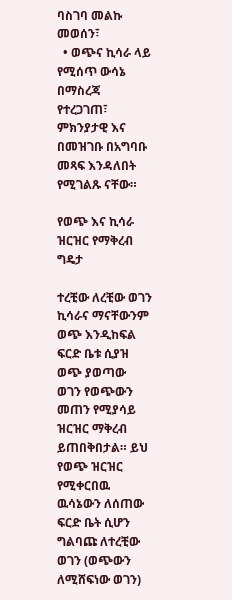ባስገባ መልኩ መወሰን፣
  • ወጭና ኪሳራ ላይ የሚሰጥ ውሳኔ በማስረጃ የተረጋገጠ፣ ምክንያታዊ እና በመዝገቡ በአግባቡ መጻፍ እንዳለበት የሚገልጹ ናቸው።

የወጭ እና ኪሳራ ዝርዝር የማቅረብ ግዴታ

ተረቺው ለረቺው ወገን ኪሳራና ማናቸውንም ወጭ እንዲከፍል ፍርድ ቤቱ ሲያዝ ወጭ ያወጣው ወገን የወጭውን መጠን የሚያሳይ ዝርዝር ማቅረብ ይጠበቅበታል። ይህ የወጭ ዝርዝር የሚቀርበዉ ዉሳኔውን ለሰጠው ፍርድ ቤት ሲሆን ግልባጩ ለተረቺው ወገን (ወጭውን ለሚሸፍነው ወገን)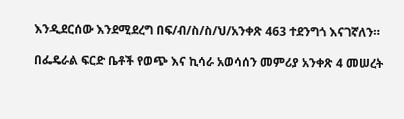እንዲደርሰው እንደሚደረግ በፍ/ብ/ስ/ስ/ህ/አንቀጽ 463 ተደንግጎ እናገኛለን።

በፌዴራል ፍርድ ቤቶች የወጭ እና ኪሳራ አወሳሰን መምሪያ አንቀጽ 4 መሠረት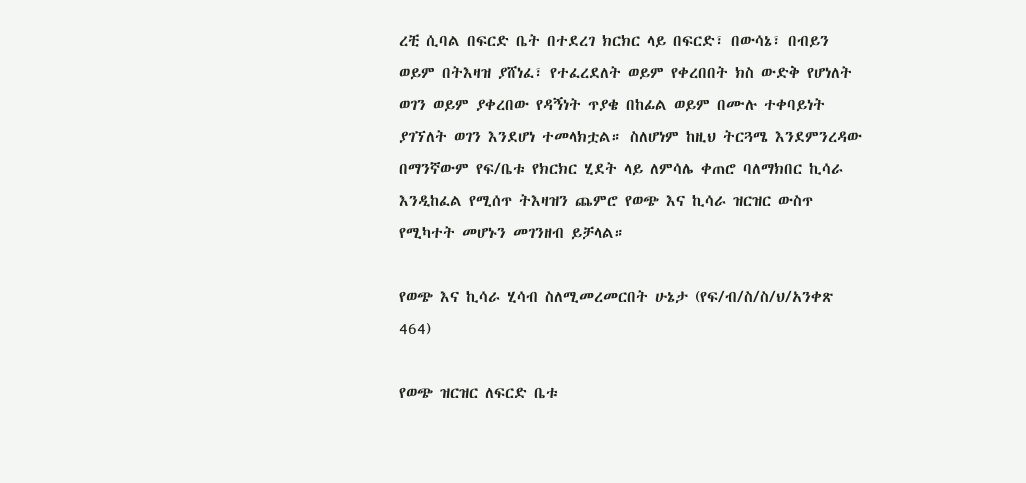ረቺ ሲባል በፍርድ ቤት በተደረገ ክርክር ላይ በፍርድ፣ በውሳኔ፣ በብይን ወይም በትእዛዝ ያሸነፈ፣ የተፈረደለት ወይም የቀረበበት ክስ ውድቅ የሆነለት ወገን ወይም ያቀረበው የዳኝነት ጥያቄ በከፊል ወይም በሙሉ ተቀባይነት ያገኘለት ወገን እንደሆነ ተመላክቷል። ስለሆነም ከዚህ ትርጓሜ እንደምንረዳው በማንኛውም የፍ/ቤቱ የክርክር ሂደት ላይ ለምሳሌ ቀጠሮ ባለማክበር ኪሳራ እንዲከፈል የሚሰጥ ትእዛዝን ጨምሮ የወጭ እና ኪሳራ ዝርዝር ውስጥ የሚካተት መሆኑን መገንዘብ ይቻላል።

የወጭ እና ኪሳራ ሂሳብ ስለሚመረመርበት ሁኔታ (የፍ/ብ/ስ/ስ/ህ/አንቀጽ 464)

የወጭ ዝርዝር ለፍርድ ቤቱ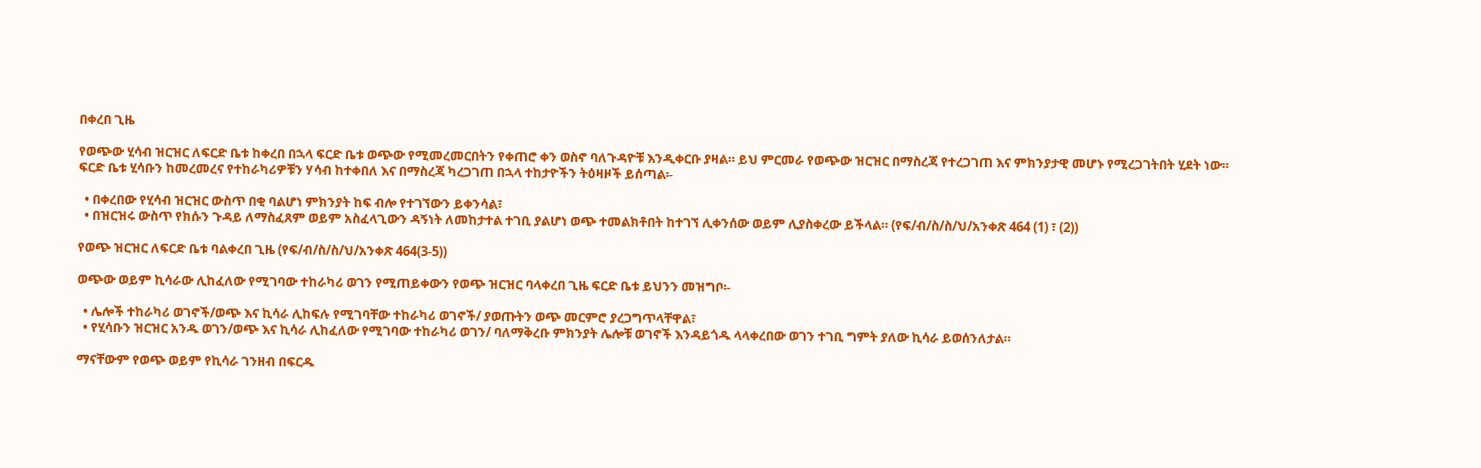በቀረበ ጊዜ

የወጭው ሂሳብ ዝርዝር ለፍርድ ቤቱ ከቀረበ በኋላ ፍርድ ቤቱ ወጭው የሚመረመርበትን የቀጠሮ ቀን ወስኖ ባለጉዳዮቹ እንዲቀርቡ ያዛል። ይህ ምርመራ የወጭው ዝርዝር በማስረጃ የተረጋገጠ እና ምክንያታዊ መሆኑ የሚረጋገትበት ሂደት ነው። ፍርድ ቤቱ ሂሳቡን ከመረመረና የተከራካሪዎቹን ሃሳብ ከተቀበለ እና በማስረጃ ካረጋገጠ በኋላ ተከታዮችን ትዕዛዞች ይሰጣል፡-

  • በቀረበው የሂሳብ ዝርዝር ውስጥ በቂ ባልሆነ ምክንያት ከፍ ብሎ የተገኘውን ይቀንሳል፣
  • በዝርዝሩ ውስጥ የክሱን ጉዳይ ለማስፈጸም ወይም አስፈላጊውን ዳኝነት ለመከታተል ተገቢ ያልሆነ ወጭ ተመልክቶበት ከተገኘ ሊቀንሰው ወይም ሊያስቀረው ይችላል። (የፍ/ብ/ስ/ስ/ህ/አንቀጽ 464 (1) ፣ (2))

የወጭ ዝርዝር ለፍርድ ቤቱ ባልቀረበ ጊዜ (የፍ/ብ/ስ/ስ/ህ/አንቀጽ 464(3-5))

ወጭው ወይም ኪሳራው ሊከፈለው የሚገባው ተከራካሪ ወገን የሚጠይቀውን የወጭ ዝርዝር ባላቀረበ ጊዜ ፍርድ ቤቱ ይህንን መዝግቦ፡-

  • ሌሎች ተከራካሪ ወገኖች/ወጭ እና ኪሳራ ሊከፍሉ የሚገባቸው ተከራካሪ ወገኖች/ ያወጡትን ወጭ መርምሮ ያረጋግጥላቸዋል፣
  • የሂሳቡን ዝርዝር አንዱ ወገን/ወጭ እና ኪሳራ ሊከፈለው የሚገባው ተከራካሪ ወገን/ ባለማቅረቡ ምክንያት ሌሎቹ ወገኖች እንዳይጎዱ ላላቀረበው ወገን ተገቢ ግምት ያለው ኪሳራ ይወሰንለታል።

ማናቸውም የወጭ ወይም የኪሳራ ገንዘብ በፍርዱ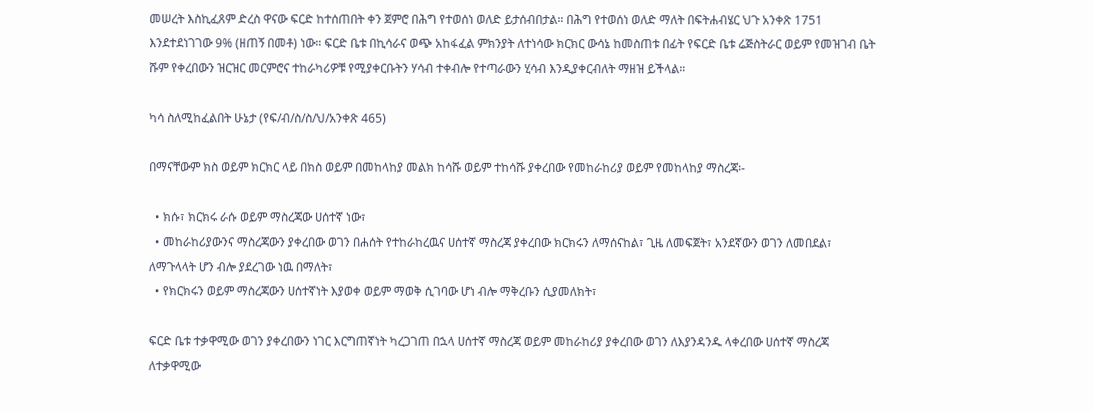መሠረት እስኪፈጸም ድረስ ዋናው ፍርድ ከተሰጠበት ቀን ጀምሮ በሕግ የተወሰነ ወለድ ይታሰብበታል። በሕግ የተወሰነ ወለድ ማለት በፍትሐብሄር ህጉ አንቀጽ 1751 እንደተደነገገው 9% (ዘጠኝ በመቶ) ነው። ፍርድ ቤቱ በኪሳራና ወጭ አከፋፈል ምክንያት ለተነሳው ክርክር ውሳኔ ከመስጠቱ በፊት የፍርድ ቤቱ ሬጅስትራር ወይም የመዝገብ ቤት ሹም የቀረበውን ዝርዝር መርምሮና ተከራካሪዎቹ የሚያቀርቡትን ሃሳብ ተቀብሎ የተጣራውን ሂሳብ እንዲያቀርብለት ማዘዝ ይችላል።

ካሳ ስለሚከፈልበት ሁኔታ (የፍ/ብ/ስ/ስ/ህ/አንቀጽ 465)

በማናቸውም ክስ ወይም ክርክር ላይ በክስ ወይም በመከላከያ መልክ ከሳሹ ወይም ተከሳሹ ያቀረበው የመከራከሪያ ወይም የመከላከያ ማስረጃ፡-

  • ክሱ፣ ክርክሩ ራሱ ወይም ማስረጃው ሀሰተኛ ነው፣
  • መከራከሪያውንና ማስረጃውን ያቀረበው ወገን በሐሰት የተከራከረዉና ሀሰተኛ ማስረጃ ያቀረበው ክርክሩን ለማሰናከል፣ ጊዜ ለመፍጀት፣ አንደኛውን ወገን ለመበደል፣ ለማጉላላት ሆን ብሎ ያደረገው ነዉ በማለት፣
  • የክርክሩን ወይም ማስረጃውን ሀሰተኛነት እያወቀ ወይም ማወቅ ሲገባው ሆነ ብሎ ማቅረቡን ሲያመለክት፣

ፍርድ ቤቱ ተቃዋሚው ወገን ያቀረበውን ነገር እርግጠኛነት ካረጋገጠ በኋላ ሀሰተኛ ማስረጃ ወይም መከራከሪያ ያቀረበው ወገን ለእያንዳንዱ ላቀረበው ሀሰተኛ ማስረጃ ለተቃዋሚው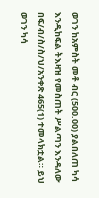ወገን ከአምስት መቶ ብር (500.00) ያልበለጠ ካሳ እንዲከፍል ትእዛዝ የመስጠት ሥልጣን እንዳለው በፍ/ብ/ስ/ስ/ህ/አንቀጽ 465(1) ተመላክቷል። ይህ ወገን ካሳ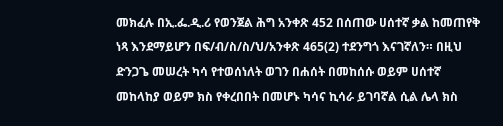መክፈሉ በኢ.ፌ.ዲ.ሪ የወንጀል ሕግ አንቀጽ 452 በሰጠው ሀሰተኛ ቃል ከመጠየቅ ነጻ እንደማይሆን በፍ/ብ/ስ/ስ/ህ/አንቀጽ 465(2) ተደንግጎ እናገኛለን። በዚህ ድንጋጌ መሠረት ካሳ የተወሰነለት ወገን በሐሰት በመከሰሱ ወይም ሀሰተኛ መከላከያ ወይም ክስ የቀረበበት በመሆኑ ካሳና ኪሳራ ይገባኛል ሲል ሌላ ክስ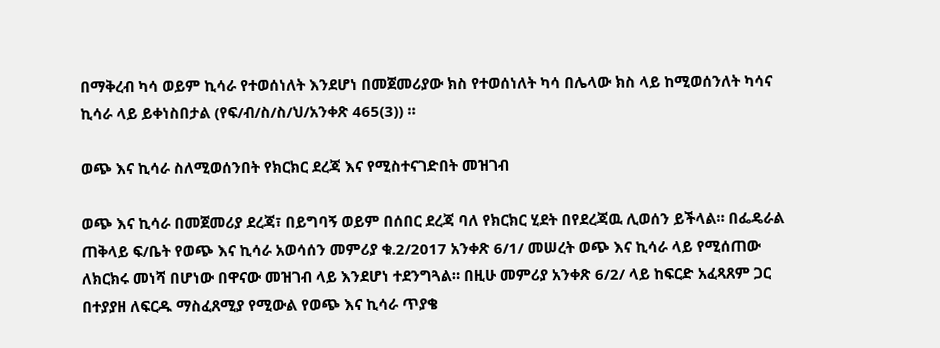በማቅረብ ካሳ ወይም ኪሳራ የተወሰነለት እንደሆነ በመጀመሪያው ክስ የተወሰነለት ካሳ በሌላው ክስ ላይ ከሚወሰንለት ካሳና ኪሳራ ላይ ይቀነስበታል (የፍ/ብ/ስ/ስ/ህ/አንቀጽ 465(3)) ።

ወጭ እና ኪሳራ ስለሚወሰንበት የክርክር ደረጃ እና የሚስተናገድበት መዝገብ

ወጭ እና ኪሳራ በመጀመሪያ ደረጃ፣ በይግባኝ ወይም በሰበር ደረጃ ባለ የክርክር ሂደት በየደረጃዉ ሊወሰን ይችላል። በፌዴራል ጠቅላይ ፍ/ቤት የወጭ እና ኪሳራ አወሳሰን መምሪያ ቁ.2/2017 አንቀጽ 6/1/ መሠረት ወጭ እና ኪሳራ ላይ የሚሰጠው ለክርክሩ መነሻ በሆነው በዋናው መዝገብ ላይ እንደሆነ ተደንግጓል። በዚሁ መምሪያ አንቀጽ 6/2/ ላይ ከፍርድ አፈጻጸም ጋር በተያያዘ ለፍርዱ ማስፈጸሚያ የሚውል የወጭ እና ኪሳራ ጥያቄ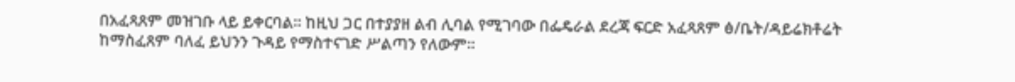በአፈጻጸም መዝገቡ ላይ ይቀርባል። ከዚህ ጋር በተያያዘ ልብ ሊባል የሚገባው በፌዴራል ደረጃ ፍርድ አፈጻጸም ፅ/ቤት/ዳይሬክቶሬት ከማስፈጸም ባለፈ ይህንን ጉዳይ የማስተናገድ ሥልጣን የለውም።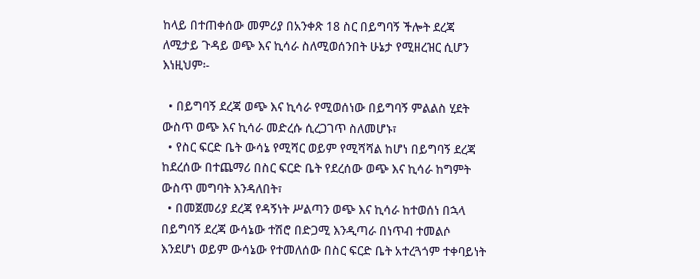ከላይ በተጠቀሰው መምሪያ በአንቀጽ 18 ስር በይግባኝ ችሎት ደረጃ ለሚታይ ጉዳይ ወጭ እና ኪሳራ ስለሚወሰንበት ሁኔታ የሚዘረዝር ሲሆን እነዚህም፡-

  • በይግባኝ ደረጃ ወጭ እና ኪሳራ የሚወሰነው በይግባኝ ምልልስ ሂደት ውስጥ ወጭ እና ኪሳራ መድረሱ ሲረጋገጥ ስለመሆኑ፣
  • የስር ፍርድ ቤት ውሳኔ የሚሻር ወይም የሚሻሻል ከሆነ በይግባኝ ደረጃ ከደረሰው በተጨማሪ በስር ፍርድ ቤት የደረሰው ወጭ እና ኪሳራ ከግምት ውስጥ መግባት እንዳለበት፣
  • በመጀመሪያ ደረጃ የዳኝነት ሥልጣን ወጭ እና ኪሳራ ከተወሰነ በኋላ በይግባኝ ደረጃ ውሳኔው ተሽሮ በድጋሚ እንዲጣራ በነጥብ ተመልሶ እንደሆነ ወይም ውሳኔው የተመለሰው በስር ፍርድ ቤት አተረጓጎም ተቀባይነት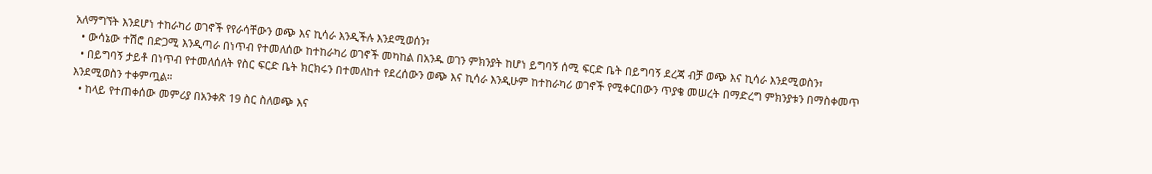አለማግኘት እንደሆነ ተከራካሪ ወገኖች የየራሳቸውን ወጭ እና ኪሳራ እንዲችሉ እንደሚወሰን፣
  • ውሳኔው ተሽሮ በድጋሚ እንዲጣራ በነጥብ የተመለሰው ከተከራካሪ ወገኖች መካከል በአንዱ ወገን ምክንያት ከሆነ ይግባኝ ሰሚ ፍርድ ቤት በይግባኝ ደረጃ ብቻ ወጭ እና ኪሳራ እንደሚወስን፣
  • በይግባኝ ታይቶ በነጥብ የተመለሰለት የስር ፍርድ ቤት ክርክሩን በተመለከተ የደረሰውን ወጭ እና ኪሳራ እንዲሁም ከተከራካሪ ወገኖች የሚቀርበውን ጥያቄ መሠረት በማድረግ ምክንያቱን በማስቀመጥ እንደሚወስን ተቀምጧል።
  • ከላይ የተጠቀሰው መምሪያ በአንቀጽ 19 ስር ስለወጭ እና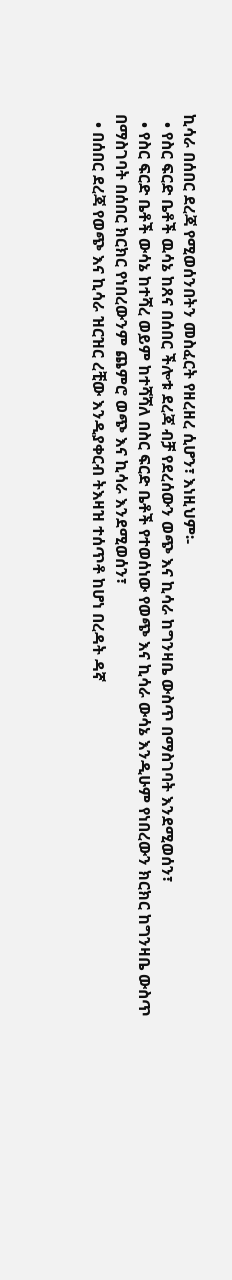ኪሳራ በሰበር ደረጃ የሚወሰንበትን መስፈርት የዘረዘረ ሲሆን፣ እነዚህም፡-
  • የስር ፍርድ ቤቶች ዉሳኔ ከጸና በሰበር ችሎቱ ደረጃ ብቻ የደረሰውን ወጭ እና ኪሳራ ከግንዛቤ ውስጥ በማስገባት እንደሚወሰን፣
  • የስር ፍርድ ቤቶች ውሳኔ ከተሻረ ወይም ከተሻሻለ በስር ፍርድ ቤቶች የተወሰነው የወጭ እና ኪሳራ ውሳኔ እንዲሁም የነበረውን ክርክር ከግንዛቤ ውስጥ በማስገባት በሰበር ክርክር የነበረውንም ጨምሮ ወጭ እና ኪሳራ እንደሚወሰን፣
  • በሰበር ደረጃ የወጭ እና ኪሳራ ዝርዝር ረቺው እንዲያቀርብ ትእዛዝ ተሰጥቶ ከሆነ በረዳት ዳኛ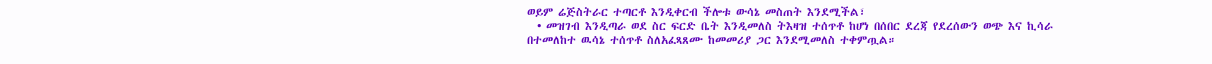ወይም ሬጅስትራር ተጣርቶ እንዲቀርብ ችሎቱ ውሳኔ መስጠት እንደሚችል፣
  • መዝገብ እንዲጣራ ወደ ስር ፍርድ ቤት እንዲመለስ ትእዛዝ ተሰጥቶ ከሆነ በሰበር ደረጃ የደረሰውን ወጭ እና ኪሳራ በተመለከተ ዉሳኔ ተሰጥቶ ስለአፈጻጸሙ ከመመሪያ ጋር እንደሚመለስ ተቀምጧል።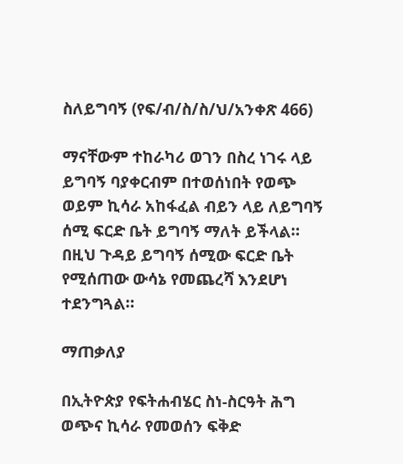ስለይግባኝ (የፍ/ብ/ስ/ስ/ህ/አንቀጽ 466)

ማናቸውም ተከራካሪ ወገን በስረ ነገሩ ላይ ይግባኝ ባያቀርብም በተወሰነበት የወጭ ወይም ኪሳራ አከፋፈል ብይን ላይ ለይግባኝ ሰሚ ፍርድ ቤት ይግባኝ ማለት ይችላል። በዚህ ጉዳይ ይግባኝ ሰሚው ፍርድ ቤት የሚሰጠው ውሳኔ የመጨረሻ እንደሆነ ተደንግጓል።

ማጠቃለያ

በኢትዮጵያ የፍትሐብሄር ስነ-ስርዓት ሕግ ወጭና ኪሳራ የመወሰን ፍቅድ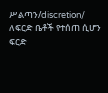ሥልጣን/discretion/ ለፍርድ ቤቶች የተሰጠ ሲሆን ፍርድ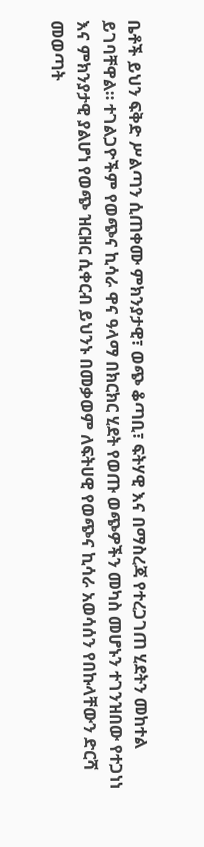ቤቶች ይህን ፍቅድ ሥልጣን ሲጠቀሙ ምክንያታዊ፣ ወጭ ቆጣቢ፣ ፍትሃዊ እና በማስረጃ የተረጋገጠ ሂደትን መከተል ይገባቸዋል። ተገልጋዮችም የወጭና ኪሳራ ዋና ዓላማ በክርክር ሂደት የወጡ ወጭዎችን መካስ መሆኑን ተገንዝበው የተጋነነ እና ምክንያታዊ ያልሆነ የወጭ ዝርዘር ሲቀርብ ይህንኑ በመቃወም ለፍትሀዊ የወጭና ኪሳራ አወሳሰን የበኩላቸውን ድርሻ መወጣት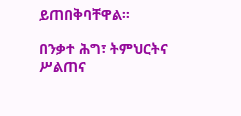ይጠበቅባቸዋል።

በንቃተ ሕግ፣ ትምህርትና ሥልጠና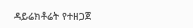ዳይሬክቶሬት የተዘጋጀ